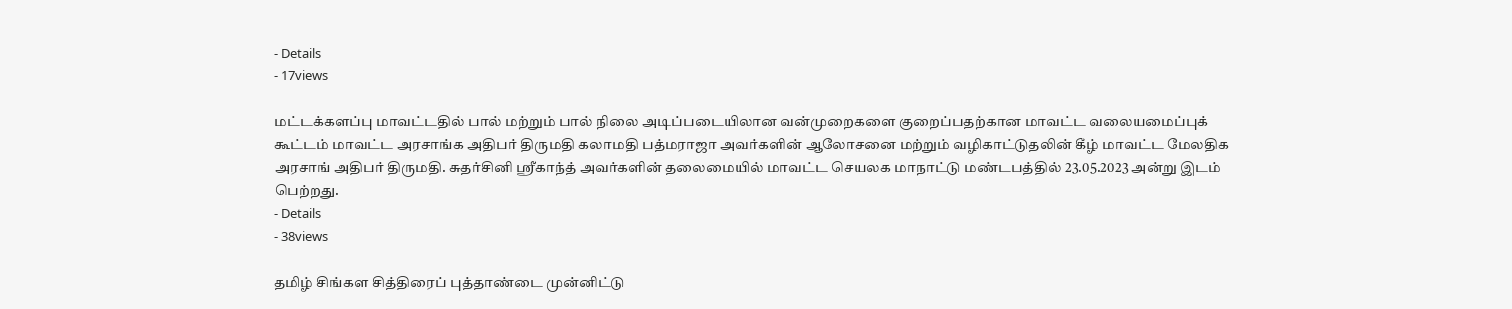- Details
- 17views

மட்டக்களப்பு மாவட்டதில் பால் மற்றும் பால் நிலை அடிப்படையிலான வன்முறைகளை குறைப்பதற்கான மாவட்ட வலையமைப்புக் கூட்டம் மாவட்ட அரசாங்க அதிபர் திருமதி கலாமதி பத்மராஜா அவர்களின் ஆலோசனை மற்றும் வழிகாட்டுதலின் கீழ் மாவட்ட மேலதிக அரசாங் அதிபர் திருமதி. சுதர்சினி ஶ்ரீகாந்த் அவர்களின் தலைமையில் மாவட்ட செயலக மாநாட்டு மண்டபத்தில் 23.05.2023 அன்று இடம் பெற்றது.
- Details
- 38views

தமிழ் சிங்கள சித்திரைப் புத்தாண்டை முன்னிட்டு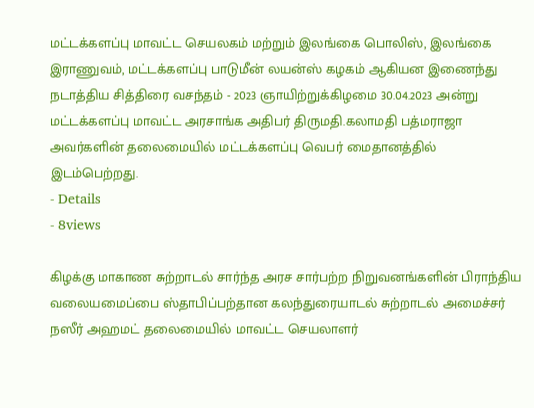மட்டக்களப்பு மாவட்ட செயலகம் மற்றும் இலங்கை பொலிஸ், இலங்கை இராணுவம், மட்டக்களப்பு பாடுமீன் லயன்ஸ் கழகம் ஆகியன இணைந்து நடாத்திய சித்திரை வசந்தம் - 2023 ஞாயிற்றுக்கிழமை 30.04.2023 அன்று மட்டக்களப்பு மாவட்ட அரசாங்க அதிபர் திருமதி.கலாமதி பத்மராஜா அவர்களின் தலைமையில் மட்டக்களப்பு வெபர் மைதானத்தில் இடம்பெற்றது.
- Details
- 8views

கிழக்கு மாகாண சுற்றாடல் சார்ந்த அரச சார்பற்ற நிறுவனங்களின் பிராந்திய வலையமைப்பை ஸ்தாபிப்பற்தான கலந்துரையாடல் சுற்றாடல் அமைச்சர் நஸீர் அஹமட் தலைமையில் மாவட்ட செயலாளர்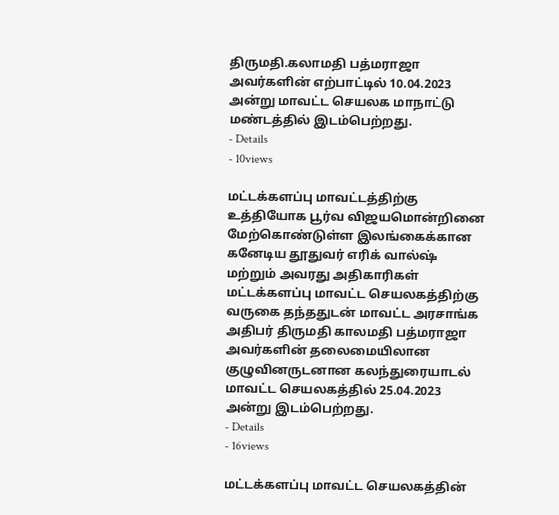திருமதி.கலாமதி பத்மராஜா அவர்களின் எற்பாட்டில் 10.04.2023 அன்று மாவட்ட செயலக மாநாட்டு மண்டத்தில் இடம்பெற்றது.
- Details
- 10views

மட்டக்களப்பு மாவட்டத்திற்கு உத்தியோக பூர்வ விஜயமொன்றினை மேற்கொண்டுள்ள இலங்கைக்கான கனேடிய தூதுவர் எரிக் வால்ஷ் மற்றும் அவரது அதிகாரிகள் மட்டக்களப்பு மாவட்ட செயலகத்திற்கு வருகை தந்ததுடன் மாவட்ட அரசாங்க அதிபர் திருமதி காலமதி பத்மராஜா அவர்களின் தலைமையிலான குழுவினருடனான கலந்துரையாடல் மாவட்ட செயலகத்தில் 25.04.2023 அன்று இடம்பெற்றது.
- Details
- 16views

மட்டக்களப்பு மாவட்ட செயலகத்தின்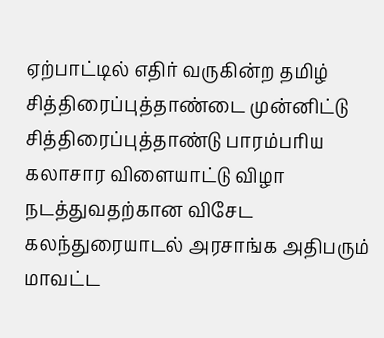ஏற்பாட்டில் எதிர் வருகின்ற தமிழ் சித்திரைப்புத்தாண்டை முன்னிட்டு சித்திரைப்புத்தாண்டு பாரம்பரிய கலாசார விளையாட்டு விழா நடத்துவதற்கான விசேட கலந்துரையாடல் அரசாங்க அதிபரும் மாவட்ட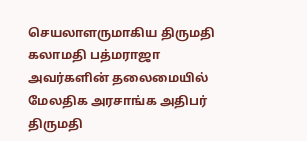செயலாளருமாகிய திருமதி கலாமதி பத்மராஜா அவர்களின் தலைமையில் மேலதிக அரசாங்க அதிபர் திருமதி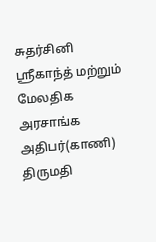சுதர்சினி ஸ்ரீகாந்த் மற்றும் மேலதிக அரசாங்க அதிபர்(காணி) திருமதி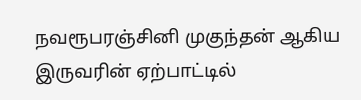நவரூபரஞ்சினி முகுந்தன் ஆகிய இருவரின் ஏற்பாட்டில்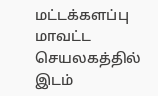மட்டக்களப்பு மாவட்ட செயலகத்தில் இடம்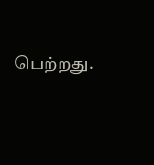பெற்றது.